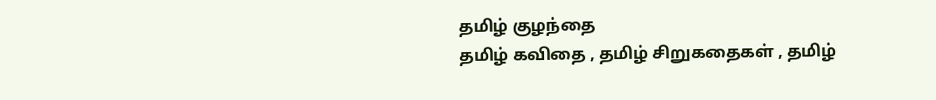தமிழ் குழந்தை
தமிழ் கவிதை , தமிழ் சிறுகதைகள் , தமிழ்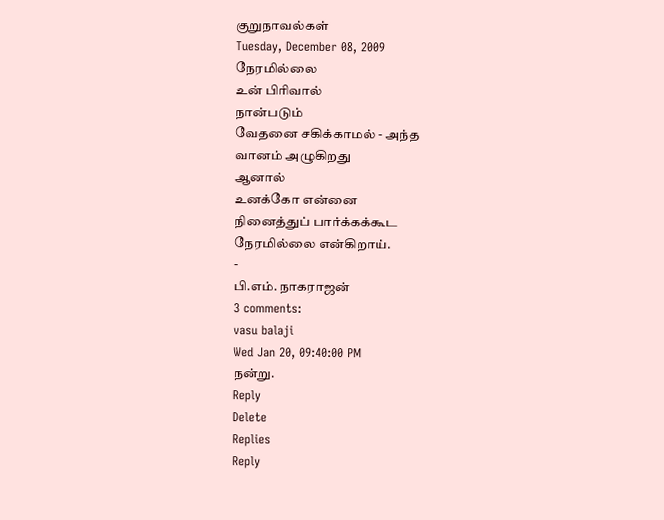குறுநாவல்கள்
Tuesday, December 08, 2009
நேரமில்லை
உன் பிரிவால்
நான்படும்
வேதனை சகிக்காமல் - அந்த
வானம் அழுகிறது
ஆனால்
உனக்கோ என்னை
நினைத்துப் பார்க்கக்கூட
நேரமில்லை என்கிறாய்.
-
பி.எம். நாகராஜன்
3 comments:
vasu balaji
Wed Jan 20, 09:40:00 PM
நன்று.
Reply
Delete
Replies
Reply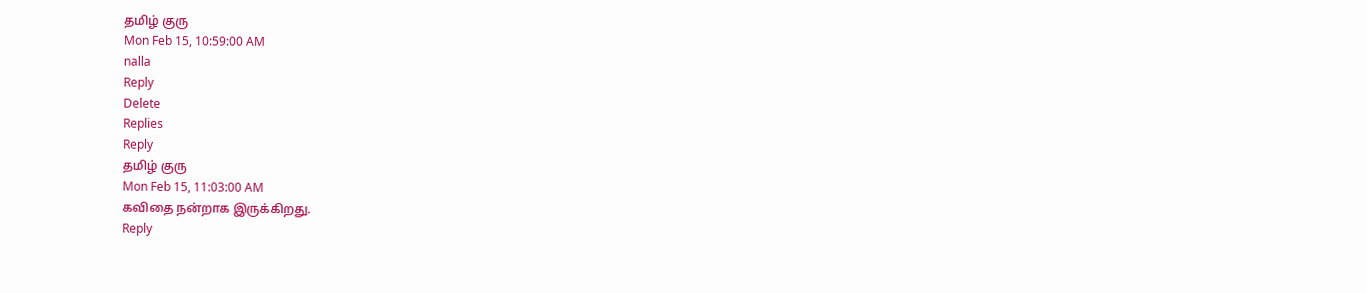தமிழ் குரு
Mon Feb 15, 10:59:00 AM
nalla
Reply
Delete
Replies
Reply
தமிழ் குரு
Mon Feb 15, 11:03:00 AM
கவிதை நன்றாக இருக்கிறது.
Reply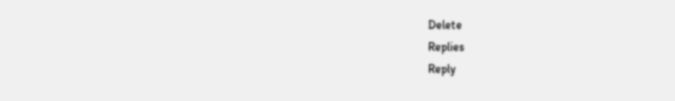Delete
Replies
Reply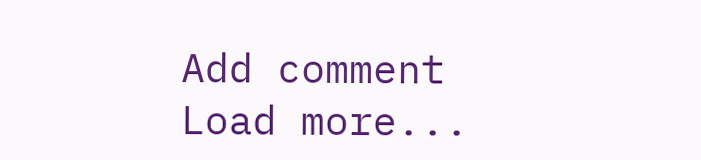Add comment
Load more...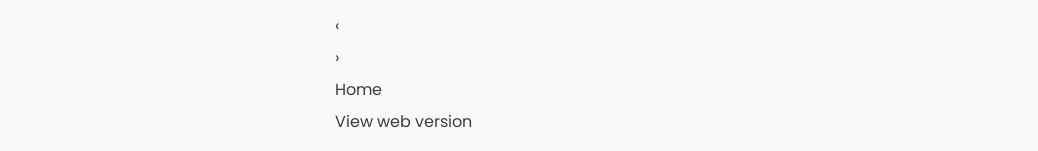‹
›
Home
View web version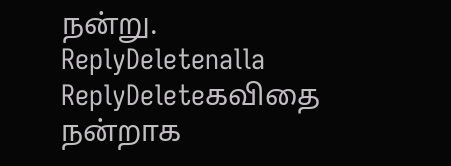நன்று.
ReplyDeletenalla
ReplyDeleteகவிதை நன்றாக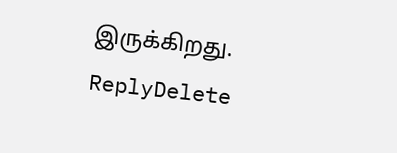இருக்கிறது.
ReplyDelete